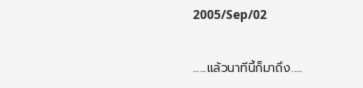2005/Sep/02

......แล้วนาทีนี้ก็มาถึง.....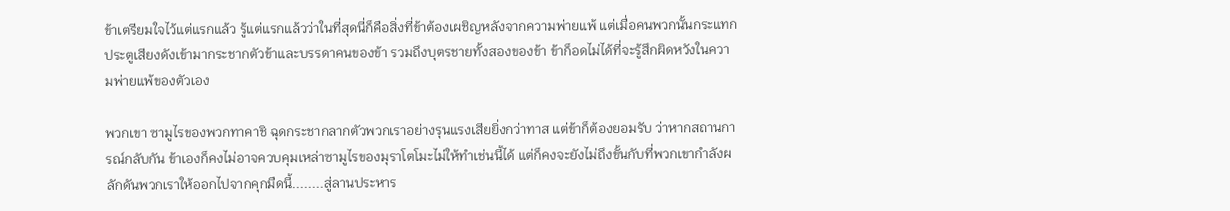ข้าเตรียมใจไว้แต่แรกแล้ว รู้แต่แรกแล้วว่าในที่สุดนี่ก็คือสิ่งที่ข้าต้องเผชิญหลังจากความพ่ายแพ้ แต่เมื่อคนพวกนั้นกระแทกประตูเสียงดังเข้ามากระชากตัวข้าและบรรดาคนของข้า รวมถึงบุตรชายทั้งสองของข้า ข้าก็อดไม่ได้ที่จะรู้สึกผิดหวังในความพ่ายแพ้ของตัวเอง

พวกเขา ซามูไรของพวกทาคาชิ ฉุดกระชากลากตัวพวกเราอย่างรุนแรงเสียยิ่งกว่าทาส แต่ข้าก็ต้องยอมรับ ว่าหากสถานการณ์กลับกัน ข้าเองก็คงไม่อาจควบคุมเหล่าซามูไรของมุราโตโมะไม่ให้ทำเช่นนี้ได้ แต่ก็คงจะยังไม่ถึงขั้นกับที่พวกเขากำลังผลักดันพวกเราให้ออกไปจากคุกมืดนี้........สู่ลานประหาร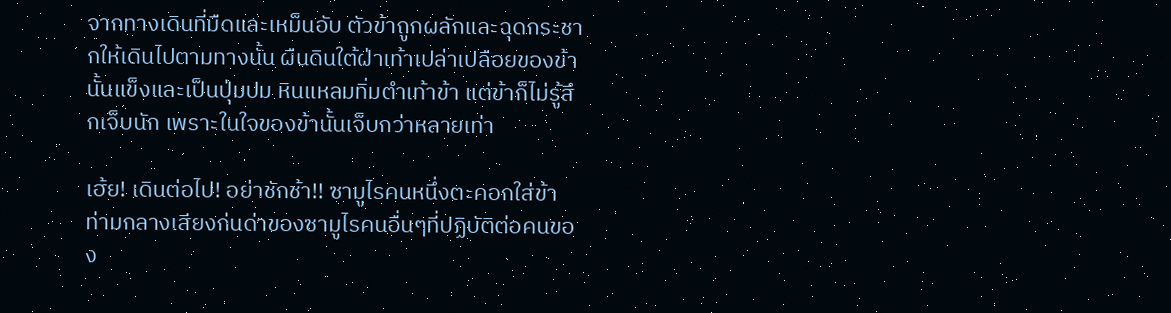จากทางเดินที่มืดและเหม็นอับ ตัวข้าถูกผลักและฉุดกระชากให้เดินไปตามทางนั้น ผืนดินใต้ฝ่าเท้าเปล่าเปลือยของข้านั้นแข็งและเป็นปุ่มปม หินแหลมทิ่มตำเท้าข้า แต่ข้าก็ไม่รู้สึกเจ็บนัก เพราะในใจของข้านั้นเจ็บกว่าหลายเท่า

เฮ้ย! เดินต่อไป! อย่าชักช้า!! ซามูไรคนหนึ่งตะคอกใส่ข้า ท่ามกลางเสียงก่นด่าของซามูไรคนอื่นๆที่ปฏิบัติต่อคนของ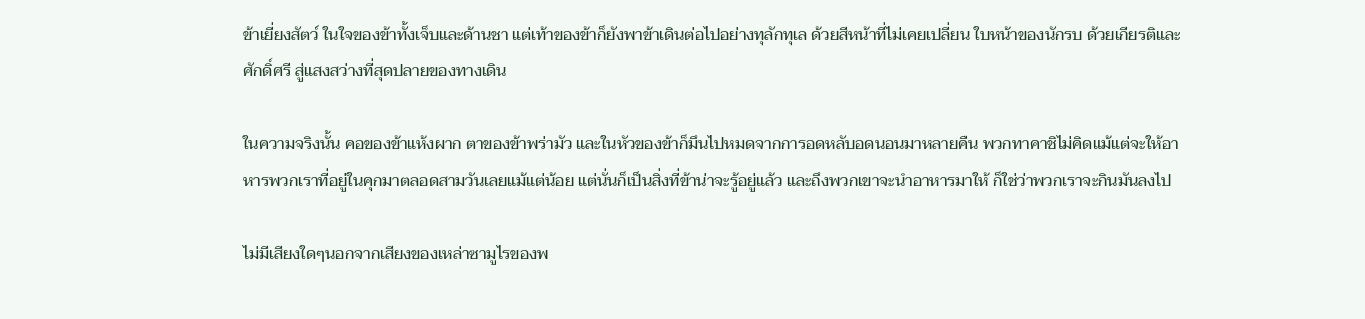ข้าเยี่ยงสัตว์ ในใจของข้าทั้งเจ็บและด้านชา แต่เท้าของข้าก็ยังพาข้าเดินต่อไปอย่างทุลักทุเล ด้วยสีหน้าที่ไม่เคยเปลี่ยน ใบหน้าของนักรบ ด้วยเกียรติและศักดิ์ศรี สู่แสงสว่างที่สุดปลายของทางเดิน

ในความจริงนั้น คอของข้าแห้งผาก ตาของข้าพร่ามัว และในหัวของข้าก็มึนไปหมดจากการอดหลับอดนอนมาหลายคืน พวกทาคาชิไม่คิดแม้แต่จะให้อาหารพวกเราที่อยู่ในคุกมาตลอดสามวันเลยแม้แต่น้อย แต่นั่นก็เป็นสิ่งที่ข้าน่าจะรู้อยู่แล้ว และถึงพวกเขาจะนำอาหารมาให้ ก็ใช่ว่าพวกเราจะกินมันลงไป

ไม่มีเสียงใดๆนอกจากเสียงของเหล่าซามูไรของพ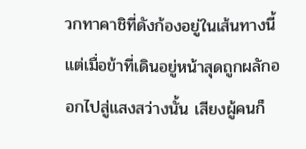วกทาคาชิที่ดังก้องอยู่ในเส้นทางนี้ แต่เมื่อข้าที่เดินอยู่หน้าสุดถูกผลักออกไปสู่แสงสว่างนั้น เสียงผู้คนก็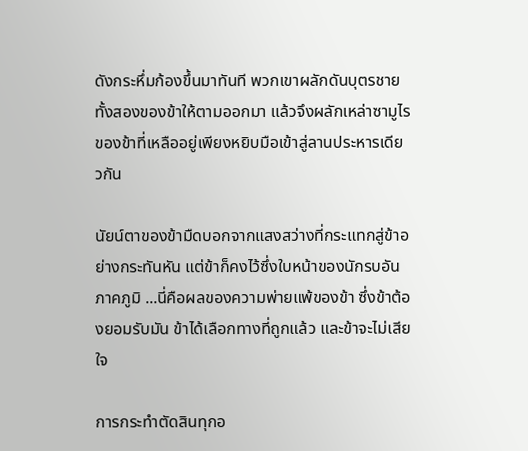ดังกระหึ่มก้องขึ้นมาทันที พวกเขาผลักดันบุตรชายทั้งสองของข้าให้ตามออกมา แล้วจึงผลักเหล่าซามูไรของข้าที่เหลืออยู่เพียงหยิบมือเข้าสู่ลานประหารเดียวกัน

นัยน์ตาของข้ามืดบอกจากแสงสว่างที่กระแทกสู่ข้าอย่างกระทันหัน แต่ข้าก็คงไว้ซึ่งใบหน้าของนักรบอันภาคภูมิ ...นี่คือผลของความพ่ายแพ้ของข้า ซึ่งข้าต้องยอมรับมัน ข้าได้เลือกทางที่ถูกแล้ว และข้าจะไม่เสียใจ

การกระทำตัดสินทุกอ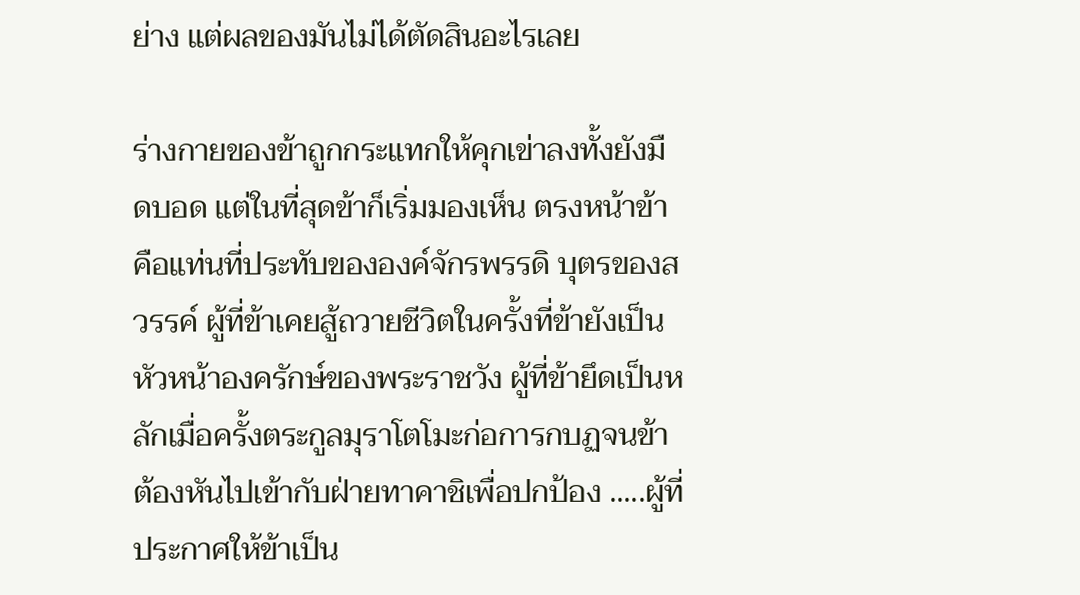ย่าง แต่ผลของมันไม่ได้ตัดสินอะไรเลย

ร่างกายของข้าถูกกระแทกให้คุกเข่าลงทั้งยังมืดบอด แต่ในที่สุดข้าก็เริ่มมองเห็น ตรงหน้าข้าคือแท่นที่ประทับขององค์จักรพรรดิ บุตรของสวรรค์ ผู้ที่ข้าเคยสู้ถวายชีวิตในครั้งที่ข้ายังเป็นหัวหน้าองครักษ์ของพระราชวัง ผู้ที่ข้ายึดเป็นหลักเมื่อครั้งตระกูลมุราโตโมะก่อการกบฏจนข้าต้องหันไปเข้ากับฝ่ายทาคาชิเพื่อปกป้อง .....ผู้ที่ประกาศให้ข้าเป็น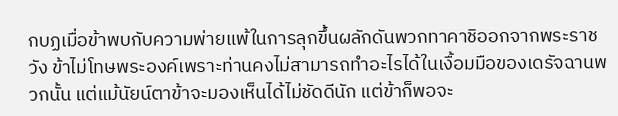กบฏเมื่อข้าพบกับความพ่ายแพ้ในการลุกขึ้นผลักดันพวกทาคาชิออกจากพระราชวัง ข้าไม่โทษพระองค์เพราะท่านคงไม่สามารถทำอะไรได้ในเงื้อมมือของเดรัจฉานพวกนั้น แต่แม้นัยน์ตาข้าจะมองเห็นได้ไม่ชัดดีนัก แต่ข้าก็พอจะ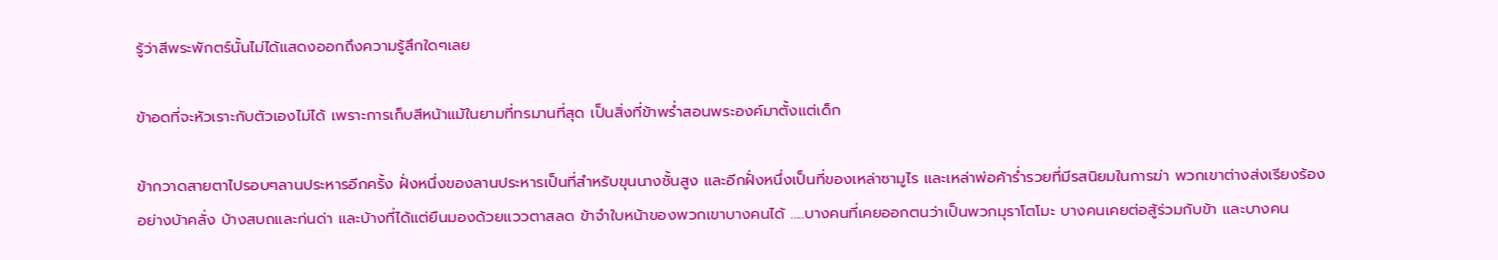รู้ว่าสีพระพักตร์นั้นไม่ได้แสดงออกถึงความรู้สึกใดๆเลย

ข้าอดที่จะหัวเราะกับตัวเองไม่ได้ เพราะการเก็บสีหน้าแม้ในยามที่ทรมานที่สุด เป็นสิ่งที่ข้าพร่ำสอนพระองค์มาตั้งแต่เด็ก

ข้ากวาดสายตาไปรอบๆลานประหารอีกครั้ง ฝั่งหนึ่งของลานประหารเป็นที่สำหรับขุนนางชั้นสูง และอีกฝั่งหนึ่งเป็นที่ของเหล่าซามูไร และเหล่าพ่อค้าร่ำรวยที่มีรสนิยมในการฆ่า พวกเขาต่างส่งเรียงร้องอย่างบ้าคลั่ง บ้างสบถและก่นด่า และบ้างที่ได้แต่ยืนมองด้วยแววตาสลด ข้าจำใบหน้าของพวกเขาบางคนได้ .....บางคนที่เคยออกตนว่าเป็นพวกมุราโตโมะ บางคนเคยต่อสู้ร่วมกับข้า และบางคน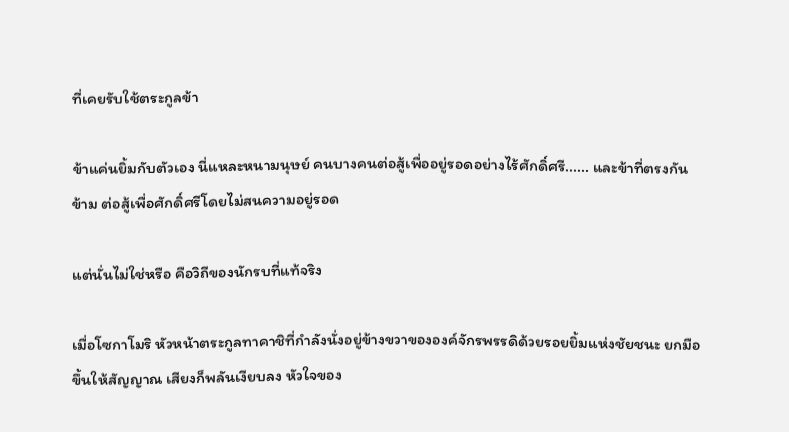ที่เคยรับใช้ตระกูลข้า

ข้าแค่นยิ้มกับตัวเอง นี่แหละหนามนุษย์ คนบางคนต่อสู้เพื่ออยู่รอดอย่างไร้ศักดิ์ศรี...... และข้าที่ตรงกันข้าม ต่อสู้เพื่อศักดิ์ศรีโดยไม่สนความอยู่รอด

แต่นั่นไม่ใช่หรือ คือวิถีของนักรบที่แท้จริง

เมื่อโซกาโมริ หัวหน้าตระกูลทาคาชิที่กำลังนั่งอยู่ข้างขวาขององค์จักรพรรดิด้วยรอยยิ้มแห่งชัยชนะ ยกมือขึ้นให้สัญญาณ เสียงก็พลันเงียบลง หัวใจของ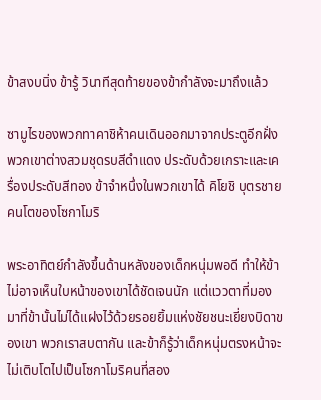ข้าสงบนิ่ง ข้ารู้ วินาทีสุดท้ายของข้ากำลังจะมาถึงแล้ว

ซามูไรของพวกทาคาชิห้าคนเดินออกมาจากประตูอีกฝั่ง พวกเขาต่างสวมชุดรบสีดำแดง ประดับด้วยเกราะและเครื่องประดับสีทอง ข้าจำหนึ่งในพวกเขาได้ คิโยชิ บุตรชายคนโตของโซกาโมริ

พระอาทิตย์กำลังขึ้นด้านหลังของเด็กหนุ่มพอดี ทำให้ข้าไม่อาจเห็นใบหน้าของเขาได้ชัดเจนนัก แต่แววตาที่มองมาที่ข้านั้นไม่ได้แฝงไว้ด้วยรอยยิ้มแห่งชัยชนะเยี่ยงบิดาของเขา พวกเราสบตากัน และข้าก็รู้ว่าเด็กหนุ่มตรงหน้าจะไม่เติบโตไปเป็นโซกาโมริคนที่สอง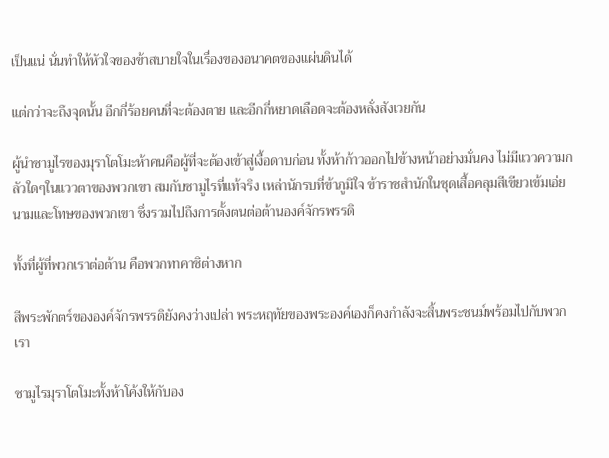เป็นแน่ นั่นทำให้หัวใจของข้าสบายใจในเรื่องของอนาคตของแผ่นดินได้

แต่กว่าจะถึงจุดนั้น อีกกี่ร้อยคนที่จะต้องตาย และอีกกี่หยาดเลือดจะต้องหลั่งสังเวยกัน

ผู้นำซามูไรของมุราโตโมะห้าคนคือผู้ที่จะต้องเข้าสู่เงื้อดาบก่อน ทั้งห้าก้าวออกไปข้างหน้าอย่างมั่นคง ไม่มีแววความกลัวใดๆในแววตาของพวกเขา สมกับซามูไรที่แท้จริง เหล่านักรบที่ข้าภูมิใจ ข้าราชสำนักในชุดเสื้อคลุมสีเขียวเข้มเอ่ยนามและโทษของพวกเขา ซึ่งรวมไปถึงการตั้งตนต่อต้านองค์จักรพรรดิ

ทั้งที่ผู้ที่พวกเราต่อต้าน คือพวกทาคาชิต่างหาก

สีพระพักตร์ขององค์จักรพรรดิยังคงว่างเปล่า พระหฤทัยของพระองค์เองก็คงกำลังจะสิ้นพระชนม์พร้อมไปกับพวกเรา

ซามูไรมุราโตโมะทั้งห้าโค้งให้กับอง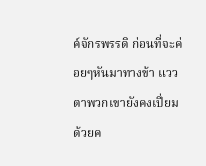ค์จักรพรรดิ ก่อนที่จะค่อยๆหันมาทางข้า แววตาพวกเขายังคงเปี่ยมด้วยค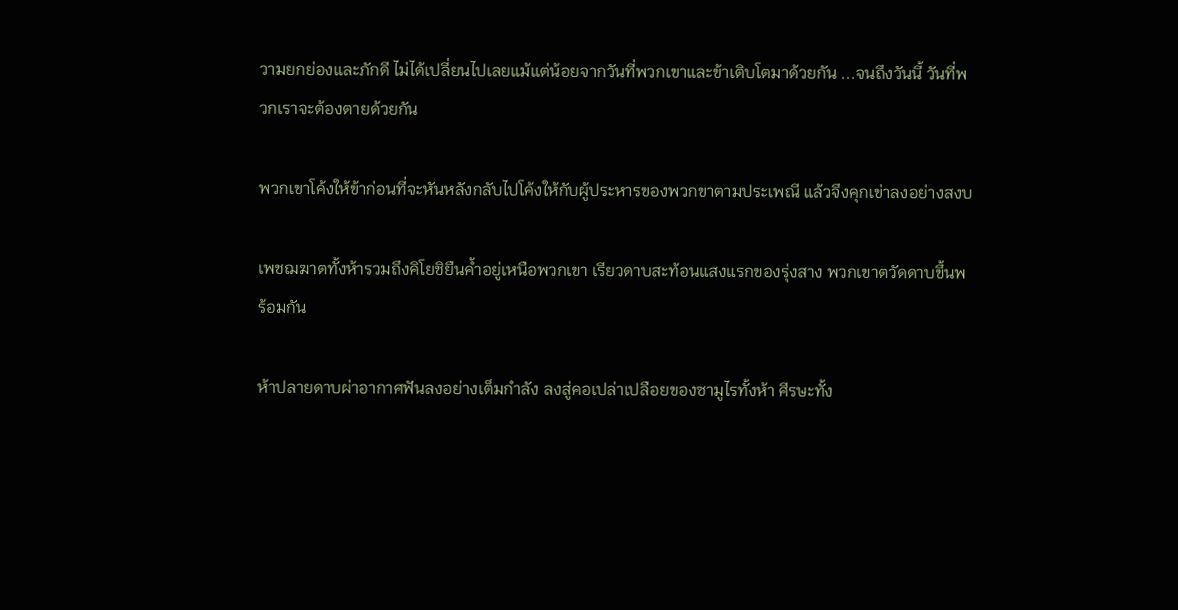วามยกย่องและภักดี ไม่ได้เปลี่ยนไปเลยแม้แต่น้อยจากวันที่พวกเขาและข้าเติบโตมาด้วยกัน ...จนถึงวันนี้ วันที่พวกเราจะต้องตายด้วยกัน

พวกเขาโค้งให้ข้าก่อนที่จะหันหลังกลับไปโค้งให้กับผู้ประหารของพวกขาตามประเพณี แล้วจึงคุกเข่าลงอย่างสงบ

เพชฌฆาตทั้งห้ารวมถึงคิโยชิยืนค้ำอยู่เหนือพวกเขา เรียวดาบสะท้อนแสงแรกของรุ่งสาง พวกเขาตวัดดาบขึ้นพร้อมกัน

ห้าปลายดาบผ่าอากาศฟันลงอย่างเต็มกำลัง ลงสู่คอเปล่าเปลือยของซามูไรทั้งห้า ศีรษะทั้ง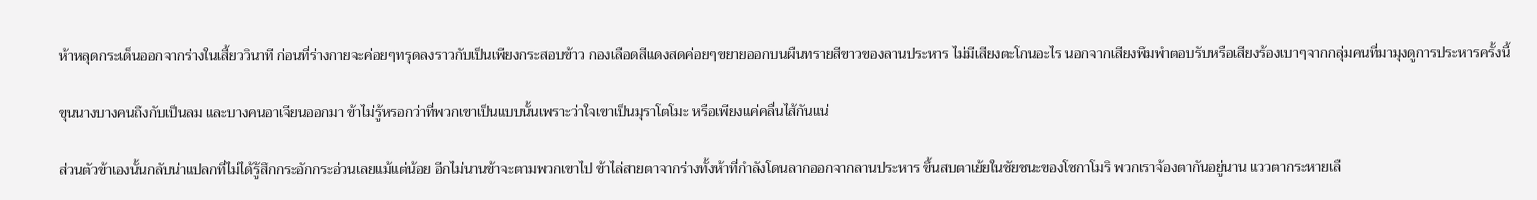ห้าหลุดกระเด็นออกจากร่างในเสี้ยววินาที ก่อนที่ร่างกายจะค่อยๆทรุดลงราวกับเป็นเพียงกระสอบข้าว กองเลือดสีแดงสดค่อยๆขยายออกบนผืนทรายสีขาวของลานประหาร ไม่มีเสียงตะโกนอะไร นอกจากเสียงพึมพำตอบรับหรือเสียงร้องเบาๆจากกลุ่มคนที่มามุงดูการประหารครั้งนี้

ขุนนางบางคนถึงกับเป็นลม และบางคนอาเจียนออกมา ข้าไม่รู้หรอกว่าที่พวกเขาเป็นแบบนั้นเพราะว่าใจเขาเป็นมุราโตโมะ หรือเพียงแค่คลื่นไส้กันแน่

ส่วนตัวข้าเองนั้นกลับน่าแปลกที่ไม่ได้รู้สึกกระอักกระอ่วนเลยแม้แต่น้อย อีกไม่นานข้าจะตามพวกเขาไป ข้าไล่สายตาจากร่างทั้งห้าที่กำลังโดนลากออกจากลานประหาร ขึ้นสบตาเย้ยในชัยชนะของโซกาโมริ พวกเราจ้องตากันอยู่นาน แววตากระหายเลื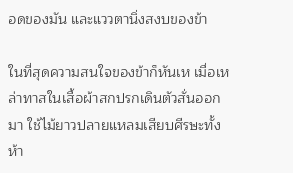อดของมัน และแววตานิ่งสงบของข้า

ในที่สุดความสนใจของข้าก็หันเห เมื่อเหล่าทาสในเสื้อผ้าสกปรกเดินตัวสั่นออกมา ใช้ไม้ยาวปลายแหลมเสียบศีรษะทั้งห้า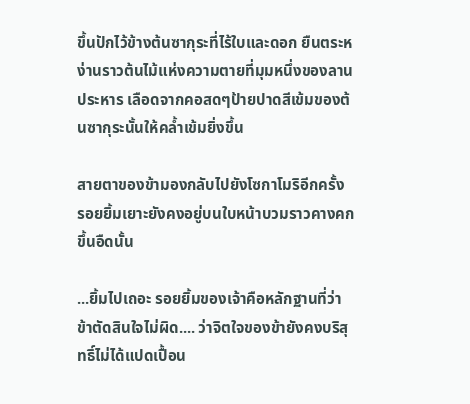ขึ้นปักไว้ข้างต้นซากุระที่ไร้ใบและดอก ยืนตระหง่านราวต้นไม้แห่งความตายที่มุมหนึ่งของลานประหาร เลือดจากคอสดๆป้ายปาดสีเข้มของต้นซากุระนั้นให้คล้ำเข้มยิ่งขึ้น

สายตาของข้ามองกลับไปยังโซกาโมริอีกครั้ง รอยยิ้มเยาะยังคงอยู่บนใบหน้าบวมราวคางคกขึ้นอืดนั้น

...ยิ้มไปเถอะ รอยยิ้มของเจ้าคือหลักฐานที่ว่าข้าตัดสินใจไม่ผิด.... ว่าจิตใจของข้ายังคงบริสุทธิ์ไม่ได้แปดเปื้อน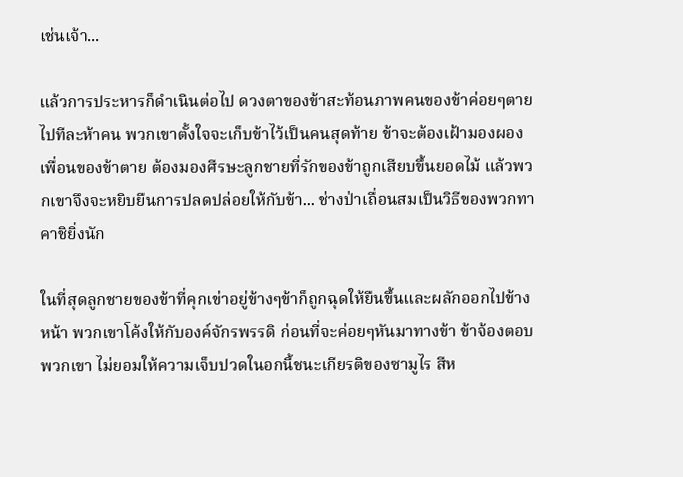เช่นเจ้า...

แล้วการประหารก็ดำเนินต่อไป ดวงตาของข้าสะท้อนภาพคนของข้าค่อยๆตายไปทีละห้าคน พวกเขาตั้งใจจะเก็บข้าไว้เป็นคนสุดท้าย ข้าจะต้องเฝ้ามองผองเพื่อนของข้าตาย ต้องมองศีรษะลูกชายที่รักของข้าถูกเสียบขึ้นยอดไม้ แล้วพวกเขาจึงจะหยิบยืนการปลดปล่อยให้กับข้า... ช่างป่าเถื่อนสมเป็นวิธีของพวกทาคาชิยิ่งนัก

ในที่สุดลูกชายของข้าที่คุกเข่าอยู่ข้างๆข้าก็ถูกฉุดให้ยืนขึ้นและผลักออกไปข้างหน้า พวกเขาโค้งให้กับองค์จักรพรรดิ ก่อนที่จะค่อยๆหันมาทางข้า ข้าจ้องตอบพวกเขา ไม่ยอมให้ความเจ็บปวดในอกนี้ชนะเกียรติของซามูไร สีห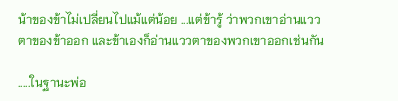น้าของข้าไม่เปลี่ยนไปแม้แต่น้อย ...แต่ข้ารู้ ว่าพวกเขาอ่านแววตาของข้าออก และข้าเองก็อ่านแววตาของพวกเขาออกเช่นกัน

.....ในฐานะพ่อ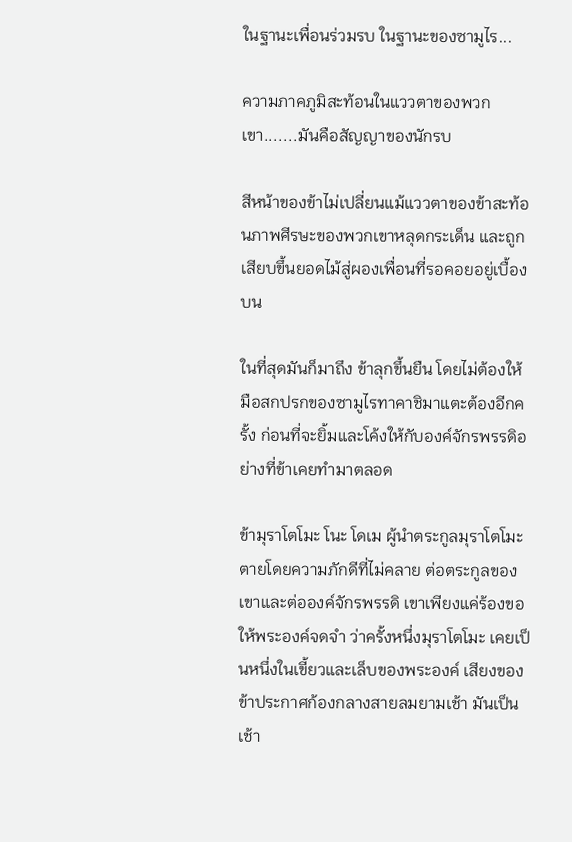ในฐานะเพื่อนร่วมรบ ในฐานะของซามูไร...

ความภาคภูมิสะท้อนในแววตาของพวกเขา.......มันคือสัญญาของนักรบ

สีหน้าของข้าไม่เปลี่ยนแม้แววตาของข้าสะท้อนภาพศีรษะของพวกเขาหลุดกระเด็น และถูกเสียบขึ้นยอดไม้สู่ผองเพื่อนที่รอคอยอยู่เบื้องบน

ในที่สุดมันก็มาถึง ข้าลุกขึ้นยืน โดยไม่ต้องให้มือสกปรกของซามูไรทาคาชิมาแตะต้องอีกครั้ง ก่อนที่จะยิ้มและโค้งให้กับองค์จักรพรรดิอย่างที่ข้าเคยทำมาตลอด

ข้ามุราโตโมะ โนะ โดเม ผู้นำตระกูลมุราโตโมะ ตายโดยความภักดีที่ไม่คลาย ต่อตระกูลของเขาและต่อองค์จักรพรรดิ เขาเพียงแค่ร้องขอให้พระองค์จดจำ ว่าครั้งหนึ่งมุราโตโมะ เคยเป็นหนึ่งในเขี้ยวและเล็บของพระองค์ เสียงของข้าประกาศก้องกลางสายลมยามเช้า มันเป็นเช้า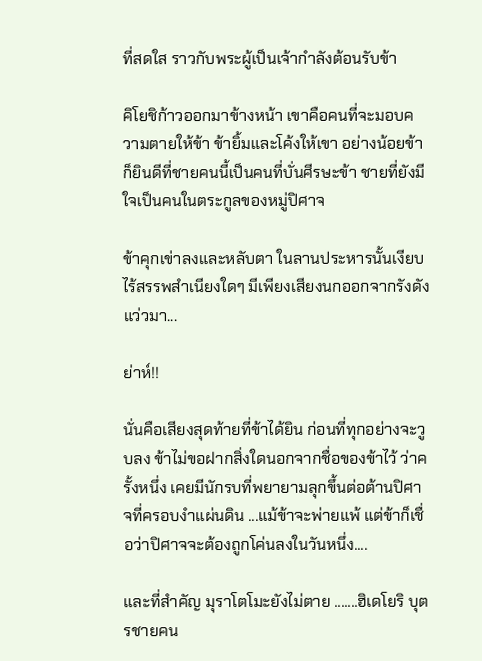ที่สดใส ราวกับพระผู้เป็นเจ้ากำลังต้อนรับข้า

คิโยชิก้าวออกมาข้างหน้า เขาคือคนที่จะมอบความตายให้ข้า ข้ายิ้มและโค้งให้เขา อย่างน้อยข้าก็ยินดีที่ชายคนนี้เป็นคนที่บั่นศีรษะข้า ชายที่ยังมีใจเป็นคนในตระกูลของหมู่ปิศาจ

ข้าคุกเข่าลงและหลับตา ในลานประหารนั้นเงียบไร้สรรพสำเนียงใดๆ มีเพียงเสียงนกออกจากรังดังแว่วมา...

ย่าห์!!

นั่นคือเสียงสุดท้ายที่ข้าได้ยิน ก่อนที่ทุกอย่างจะวูบลง ข้าไม่ขอฝากสิ่งใดนอกจากชื่อของข้าไว้ ว่าครั้งหนึ่ง เคยมีนักรบที่พยายามลุกขึ้นต่อต้านปิศาจที่ครอบงำแผ่นดิน ...แม้ข้าจะพ่ายแพ้ แต่ข้าก็เชื่อว่าปิศาจจะต้องถูกโค่นลงในวันหนึ่ง....

และที่สำคัญ มุราโตโมะยังไม่ตาย .......ฮิเดโยริ บุตรชายคน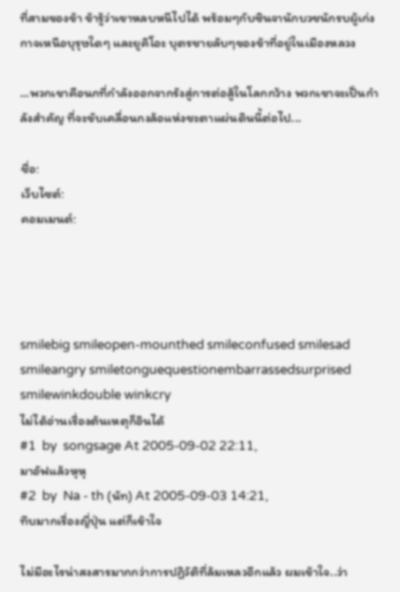ที่สามของข้า ข้ารู้ว่าเขาหลบหนีไปได้ พร้อมๆกับซินจานักบวชนักรบผู้เก่งกาจเหนือบุรุษใดๆ และยูคิโอะ บุตรชายลับๆของข้าที่อยู่ในเมืองหลวง

...พวกเขาคือนกที่กำลังออกจากรังสู่การต่อสู้ในโลกกว้าง พวกเขาจะเป็นกำลังสำคัญ ที่จะขับเคลื่อนกงล้อแห่งชะตาแผ่นดินนี้ต่อไป...

ชื่อ:
เว็บไซต์:
คอมเมนต์:




smilebig smileopen-mounthed smileconfused smilesad smileangry smiletonguequestionembarrassedsurprised smilewinkdouble winkcry
ไม่ได้อ่านเรื่องต้นเหตุก็อินได้
#1  by  songsage At 2005-09-02 22:11,
มาอัฟแล้วหุหุ
#2  by  Na - th (นัท) At 2005-09-03 14:21,
ทึบมากเรื่องญี่ปุ่น แต่ก็เข้าใจ

ไม่มีอะไรน่าสงสารมากกว่าการปฏิวัติที่ล้มเหลวอีกแล้ว ผมเข้าใจ..ว่า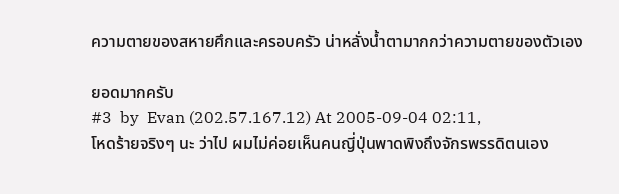ความตายของสหายศึกและครอบครัว น่าหลั่งน้ำตามากกว่าความตายของตัวเอง

ยอดมากครับ
#3  by  Evan (202.57.167.12) At 2005-09-04 02:11,
โหดร้ายจริงๆ นะ ว่าไป ผมไม่ค่อยเห็นคนญี่ปุ่นพาดพิงถึงจักรพรรดิตนเอง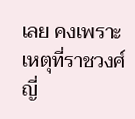เลย คงเพราะเหตุที่ราชวงศ์ญี่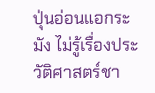ปุ่นอ่อนแอกระมัง ไม่รู้เรื่องประวัติศาสตร์ชา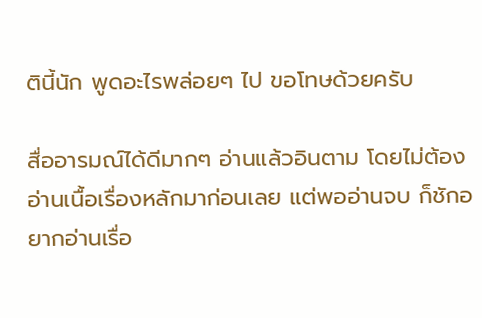ตินี้นัก พูดอะไรพล่อยๆ ไป ขอโทษด้วยครับ

สื่ออารมณ์ได้ดีมากๆ อ่านแล้วอินตาม โดยไม่ต้องอ่านเนื้อเรื่องหลักมาก่อนเลย แต่พออ่านจบ ก็ชักอยากอ่านเรื่อ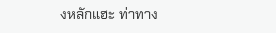งหลักแฮะ ท่าทาง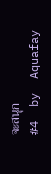จะสนุก
#4  by  Aquafay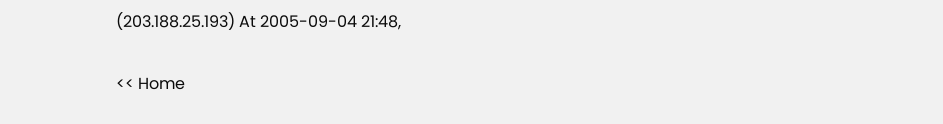(203.188.25.193) At 2005-09-04 21:48,

<< Home